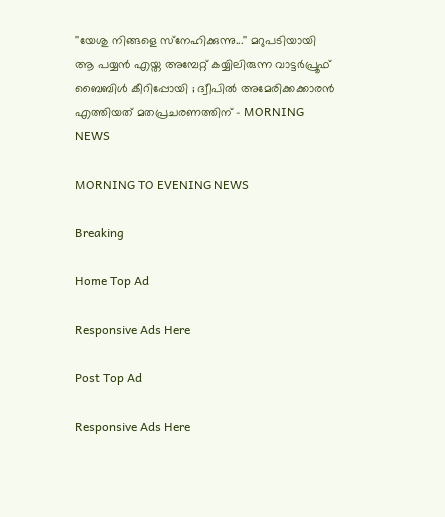''യേശു നിങ്ങളെ സ്‌നേഹിക്കുന്നു...'' മറുപടിയായി ആ പയ്യന്‍ എയ്ത അമ്പേറ്റ് കയ്യിലിരുന്ന വാട്ടര്‍പ്രൂഫ് ബൈബിള്‍ കീറിപ്പോയി ; ദ്വീപില്‍ അമേരിക്കക്കാരന്‍ എത്തിയത് മതപ്രചരണത്തിന് - MORNING NEWS

MORNING TO EVENING NEWS

Breaking

Home Top Ad

Responsive Ads Here

Post Top Ad

Responsive Ads Here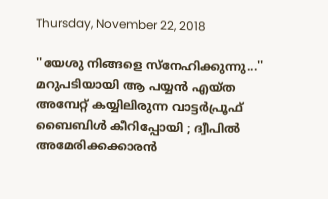Thursday, November 22, 2018

''യേശു നിങ്ങളെ സ്‌നേഹിക്കുന്നു...'' മറുപടിയായി ആ പയ്യന്‍ എയ്ത അമ്പേറ്റ് കയ്യിലിരുന്ന വാട്ടര്‍പ്രൂഫ് ബൈബിള്‍ കീറിപ്പോയി ; ദ്വീപില്‍ അമേരിക്കക്കാരന്‍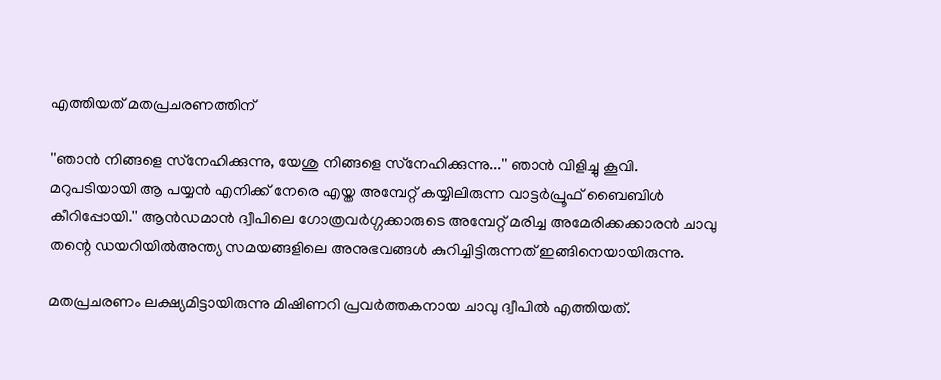എത്തിയത് മതപ്രചരണത്തിന്

''ഞാന്‍ നിങ്ങളെ സ്‌നേഹിക്കുന്നു, യേശു നിങ്ങളെ സ്‌നേഹിക്കുന്നു...'' ഞാന്‍ വിളിച്ചു കൂവി. മറുപടിയായി ആ പയ്യന്‍ എനിക്ക് നേരെ എയ്ത അമ്പേറ്റ് കയ്യിലിരുന്ന വാട്ടര്‍പ്രൂഫ് ബൈബിള്‍ കീറിപ്പോയി.'' ആന്‍ഡമാന്‍ ദ്വീപിലെ ഗോത്രവര്‍ഗ്ഗക്കാരുടെ അമ്പേറ്റ് മരിച്ച അമേരിക്കക്കാരന്‍ ചാവു തന്റെ ഡയറിയില്‍അന്ത്യ സമയങ്ങളിലെ അനുഭവങ്ങള്‍ കുറിച്ചിട്ടിരുന്നത് ഇങ്ങിനെയായിരുന്നു.

മതപ്രചരണം ലക്ഷ്യമിട്ടായിരുന്നു മിഷിണറി പ്രവര്‍ത്തകനായ ചാവു ദ്വീപില്‍ എത്തിയത്.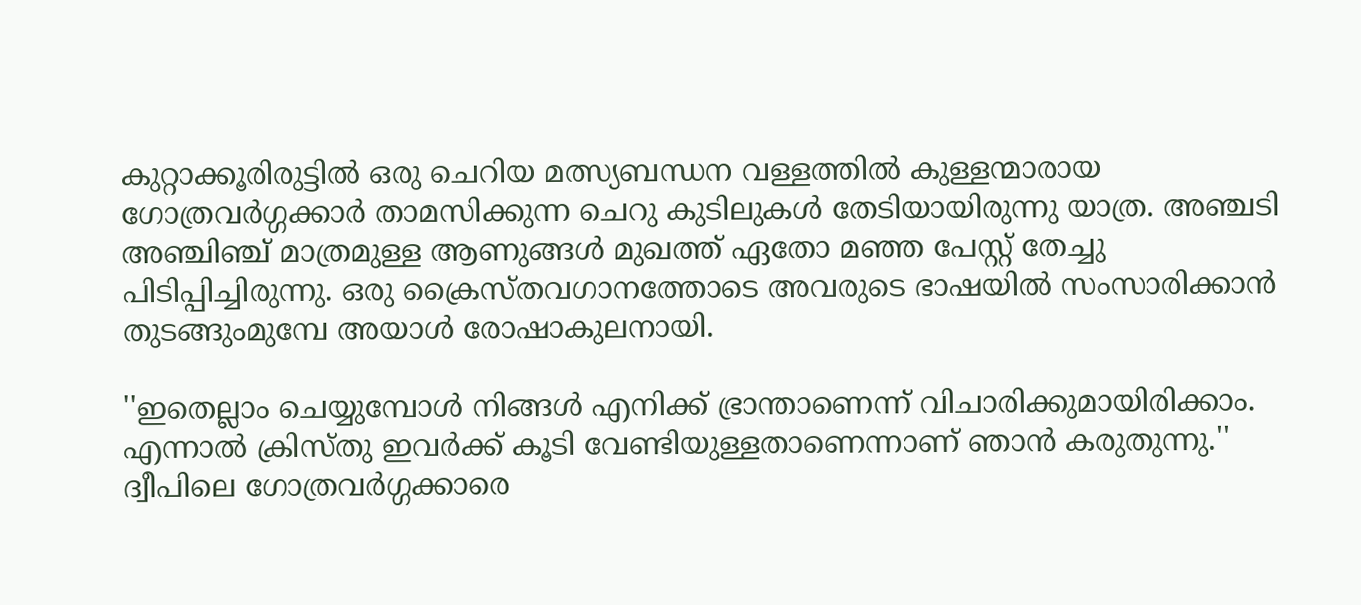കുറ്റാക്കൂരിരുട്ടില്‍ ഒരു ചെറിയ മത്സ്യബന്ധന വള്ളത്തില്‍ കുള്ളന്മാരായ ഗോത്രവര്‍ഗ്ഗക്കാര്‍ താമസിക്കുന്ന ചെറു കുടിലുകള്‍ തേടിയായിരുന്നു യാത്ര. അഞ്ചടി അഞ്ചിഞ്ച് മാത്രമുള്ള ആണുങ്ങള്‍ മുഖത്ത് ഏതോ മഞ്ഞ പേസ്റ്റ് തേച്ചു പിടിപ്പിച്ചിരുന്നു. ഒരു ക്രൈസ്തവഗാനത്തോടെ അവരുടെ ഭാഷയില്‍ സംസാരിക്കാന്‍ തുടങ്ങുംമുമ്പേ അയാള്‍ രോഷാകുലനായി.

''ഇതെല്ലാം ചെയ്യുമ്പോള്‍ നിങ്ങള്‍ എനിക്ക് ഭ്രാന്താണെന്ന് വിചാരിക്കുമായിരിക്കാം. എന്നാല്‍ ക്രിസ്തു ഇവര്‍ക്ക് കൂടി വേണ്ടിയുള്ളതാണെന്നാണ് ഞാന്‍ കരുതുന്നു.'' ദ്വീപിലെ ഗോത്രവര്‍ഗ്ഗക്കാരെ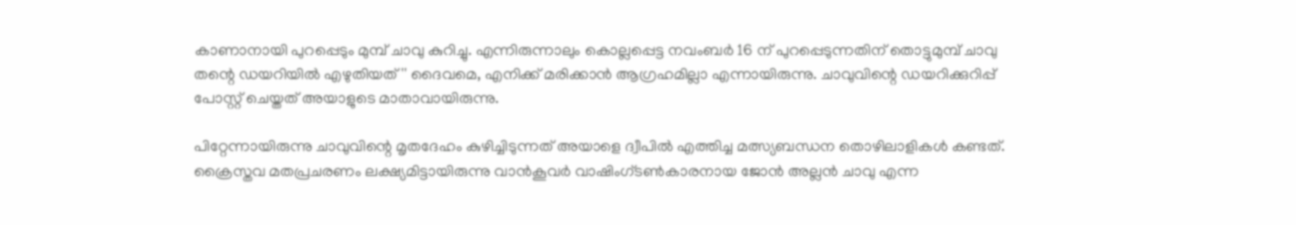കാണാനായി പുറപ്പെടും മുമ്പ് ചാവു കുറിച്ചു. എന്നിരുന്നാലും കൊല്ലപ്പെട്ട നവംബര്‍ 16 ന് പുറപ്പെടുന്നതിന് തൊട്ടുമുമ്പ് ചാവു തന്റെ ഡയറിയില്‍ എഴുതിയത് '' ദൈവമെ, എനിക്ക് മരിക്കാന്‍ ആഗ്രഹമില്ലാ എന്നായിരുന്നു. ചാവുവിന്റെ ഡയറിക്കുറിപ്പ് പോസ്റ്റ് ചെയ്തത് അയാളുടെ മാതാവായിരുന്നു.

പിറ്റേന്നായിരുന്നു ചാവുവിന്റെ മൃതദേഹം കുഴിച്ചിടുന്നത് അയാളെ ദ്വീപില്‍ എത്തിച്ച മത്സ്യബന്ധന തൊഴിലാളികള്‍ കണ്ടത്. ക്രൈസ്തവ മതപ്രചരണം ലക്ഷ്യമിട്ടായിരുന്നു വാന്‍കൂവര്‍ വാഷിംഗ്ടണ്‍കാരനായ ജോന്‍ അല്ലന്‍ ചാവു എന്ന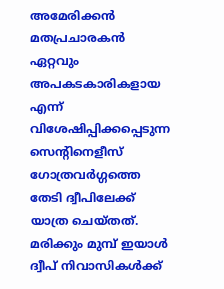അമേരിക്കന്‍ മതപ്രചാരകന്‍ ഏറ്റവും അപകടകാരികളായ എന്ന് വിശേഷിപ്പിക്കപ്പെടുന്ന സെന്റിനെളീസ് ഗോത്രവര്‍ഗ്ഗത്തെ തേടി ദ്വീപിലേക്ക് യാത്ര ചെയ്തത്. മരിക്കും മുമ്പ് ഇയാള്‍ ദ്വീപ് നിവാസികള്‍ക്ക്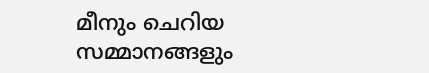മീനും ചെറിയ സമ്മാനങ്ങളും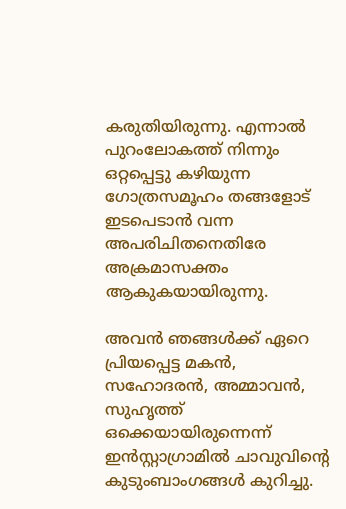കരുതിയിരുന്നു. എന്നാല്‍ പുറംലോകത്ത് നിന്നും ഒറ്റപ്പെട്ടു കഴിയുന്ന ഗോത്രസമൂഹം തങ്ങളോട് ഇടപെടാന്‍ വന്ന അപരിചിതനെതിരേ അക്രമാസക്തം ആകുകയായിരുന്നു.

അവന്‍ ഞങ്ങള്‍ക്ക് ഏറെ പ്രിയപ്പെട്ട മകന്‍, സഹോദരന്‍, അമ്മാവന്‍, സുഹൃത്ത് ഒക്കെയായിരുന്നെന്ന് ഇന്‍സ്റ്റാഗ്രാമില്‍ ചാവുവിന്റെ കുടുംബാംഗങ്ങള്‍ കുറിച്ചു.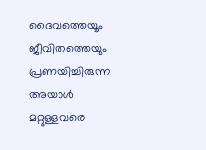ദൈവത്തെയൂം ജീവിതത്തെയും പ്രണയിച്ചിരുന്ന അയാള്‍ മറ്റുള്ളവരെ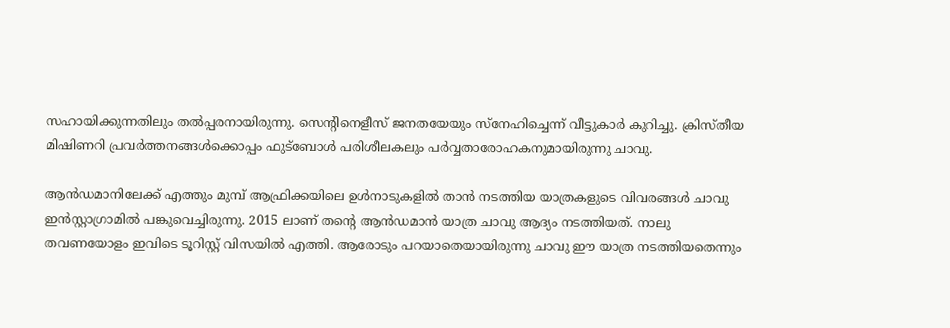സഹായിക്കുന്നതിലും തല്‍പ്പരനായിരുന്നു. സെന്റിനെളീസ് ജനതയേയും സ്‌നേഹിച്ചെന്ന് വീട്ടുകാര്‍ കുറിച്ചു. ക്രിസ്തീയ മിഷിണറി പ്രവര്‍ത്തനങ്ങള്‍ക്കൊപ്പം ഫുട്‌ബോള്‍ പരിശീലകലും പര്‍വ്വതാരോഹകനുമായിരുന്നു ചാവു.

ആന്‍ഡമാനിലേക്ക് എത്തും മുമ്പ് ആഫ്രിക്കയിലെ ഉള്‍നാടുകളില്‍ താന്‍ നടത്തിയ യാത്രകളുടെ വിവരങ്ങള്‍ ചാവു ഇന്‍സ്റ്റാഗ്രാമില്‍ പങ്കുവെച്ചിരുന്നു. 2015 ലാണ് തന്റെ ആന്‍ഡമാന്‍ യാത്ര ചാവു ആദ്യം നടത്തിയത്. നാലു തവണയോളം ഇവിടെ ടൂറിസ്റ്റ് വിസയില്‍ എത്തി. ആരോടും പറയാതെയായിരുന്നു ചാവു ഈ യാത്ര നടത്തിയതെന്നും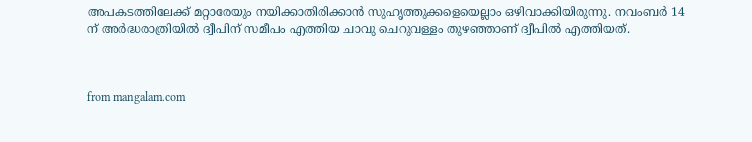അപകടത്തിലേക്ക് മറ്റാരേയും നയിക്കാതിരിക്കാന്‍ സുഹൃത്തുക്കളെയെല്ലാം ഒഴിവാക്കിയിരുന്നു. നവംബര്‍ 14 ന് അര്‍ദ്ധരാത്രിയില്‍ ദ്വീപിന് സമീപം എത്തിയ ചാവു ചെറുവള്ളം തുഴഞ്ഞാണ് ദ്വീപില്‍ എത്തിയത്.



from mangalam.com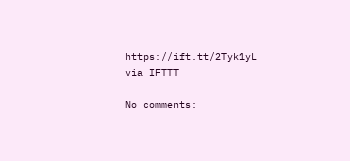https://ift.tt/2Tyk1yL
via IFTTT

No comments: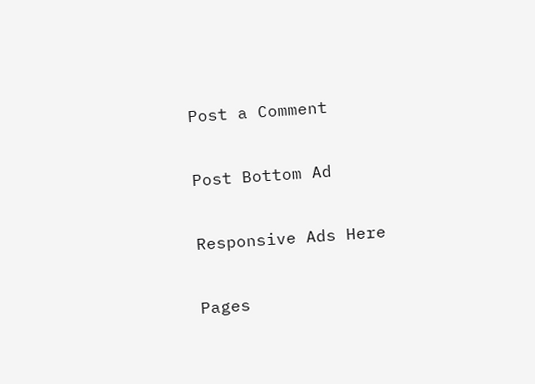Post a Comment

Post Bottom Ad

Responsive Ads Here

Pages